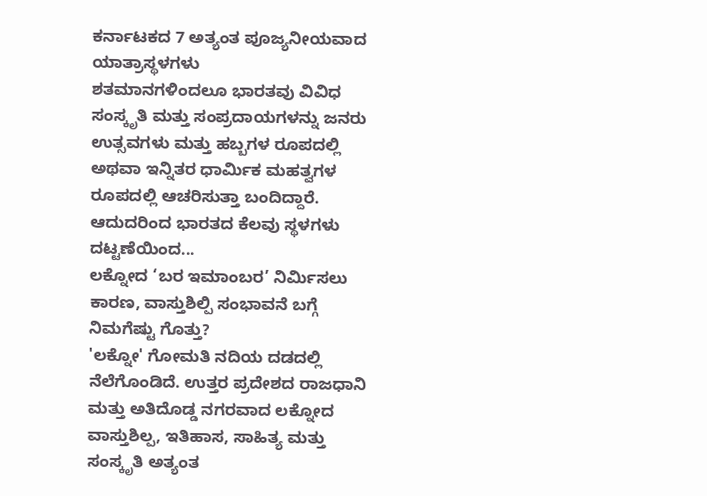ಕರ್ನಾಟಕದ 7 ಅತ್ಯಂತ ಪೂಜ್ಯನೀಯವಾದ ಯಾತ್ರಾಸ್ಥಳಗಳು
ಶತಮಾನಗಳಿಂದಲೂ ಭಾರತವು ವಿವಿಧ ಸಂಸ್ಕೃತಿ ಮತ್ತು ಸಂಪ್ರದಾಯಗಳನ್ನು ಜನರು ಉತ್ಸವಗಳು ಮತ್ತು ಹಬ್ಬಗಳ ರೂಪದಲ್ಲಿ ಅಥವಾ ಇನ್ನಿತರ ಧಾರ್ಮಿಕ ಮಹತ್ವಗಳ ರೂಪದಲ್ಲಿ ಆಚರಿಸುತ್ತಾ ಬಂದಿದ್ದಾರೆ. ಆದುದರಿಂದ ಭಾರತದ ಕೆಲವು ಸ್ಥಳಗಳು ದಟ್ಟಣೆಯಿಂದ...
ಲಕ್ನೋದ ‘ಬರ ಇಮಾಂಬರ’ ನಿರ್ಮಿಸಲು ಕಾರಣ, ವಾಸ್ತುಶಿಲ್ಪಿ ಸಂಭಾವನೆ ಬಗ್ಗೆ ನಿಮಗೆಷ್ಟು ಗೊತ್ತು?
'ಲಕ್ನೋ' ಗೋಮತಿ ನದಿಯ ದಡದಲ್ಲಿ ನೆಲೆಗೊಂಡಿದೆ. ಉತ್ತರ ಪ್ರದೇಶದ ರಾಜಧಾನಿ ಮತ್ತು ಅತಿದೊಡ್ಡ ನಗರವಾದ ಲಕ್ನೋದ ವಾಸ್ತುಶಿಲ್ಪ, ಇತಿಹಾಸ, ಸಾಹಿತ್ಯ ಮತ್ತು ಸಂಸ್ಕೃತಿ ಅತ್ಯಂತ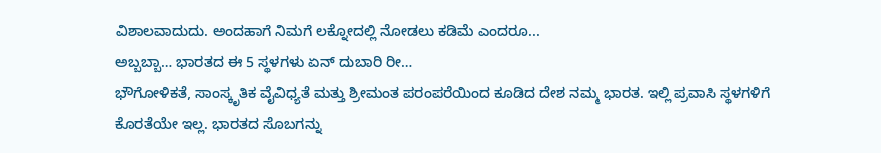ವಿಶಾಲವಾದುದು. ಅಂದಹಾಗೆ ನಿಮಗೆ ಲಕ್ನೋದಲ್ಲಿ ನೋಡಲು ಕಡಿಮೆ ಎಂದರೂ...
ಅಬ್ಬಬ್ಬಾ… ಭಾರತದ ಈ 5 ಸ್ಥಳಗಳು ಏನ್ ದುಬಾರಿ ರೀ…
ಭೌಗೋಳಿಕತೆ, ಸಾಂಸ್ಕೃತಿಕ ವೈವಿಧ್ಯತೆ ಮತ್ತು ಶ್ರೀಮಂತ ಪರಂಪರೆಯಿಂದ ಕೂಡಿದ ದೇಶ ನಮ್ಮ ಭಾರತ. ಇಲ್ಲಿ ಪ್ರವಾಸಿ ಸ್ಥಳಗಳಿಗೆ ಕೊರತೆಯೇ ಇಲ್ಲ. ಭಾರತದ ಸೊಬಗನ್ನು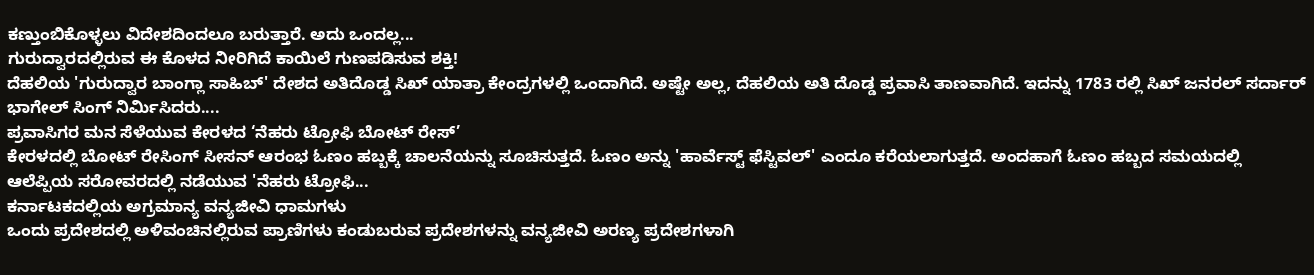ಕಣ್ತುಂಬಿಕೊಳ್ಳಲು ವಿದೇಶದಿಂದಲೂ ಬರುತ್ತಾರೆ. ಅದು ಒಂದಲ್ಲ...
ಗುರುದ್ವಾರದಲ್ಲಿರುವ ಈ ಕೊಳದ ನೀರಿಗಿದೆ ಕಾಯಿಲೆ ಗುಣಪಡಿಸುವ ಶಕ್ತಿ!
ದೆಹಲಿಯ 'ಗುರುದ್ವಾರ ಬಾಂಗ್ಲಾ ಸಾಹಿಬ್' ದೇಶದ ಅತಿದೊಡ್ಡ ಸಿಖ್ ಯಾತ್ರಾ ಕೇಂದ್ರಗಳಲ್ಲಿ ಒಂದಾಗಿದೆ. ಅಷ್ಟೇ ಅಲ್ಲ, ದೆಹಲಿಯ ಅತಿ ದೊಡ್ಡ ಪ್ರವಾಸಿ ತಾಣವಾಗಿದೆ. ಇದನ್ನು 1783 ರಲ್ಲಿ ಸಿಖ್ ಜನರಲ್ ಸರ್ದಾರ್ ಭಾಗೇಲ್ ಸಿಂಗ್ ನಿರ್ಮಿಸಿದರು....
ಪ್ರವಾಸಿಗರ ಮನ ಸೆಳೆಯುವ ಕೇರಳದ ‘ನೆಹರು ಟ್ರೋಫಿ ಬೋಟ್ ರೇಸ್’
ಕೇರಳದಲ್ಲಿ ಬೋಟ್ ರೇಸಿಂಗ್ ಸೀಸನ್ ಆರಂಭ ಓಣಂ ಹಬ್ಬಕ್ಕೆ ಚಾಲನೆಯನ್ನು ಸೂಚಿಸುತ್ತದೆ. ಓಣಂ ಅನ್ನು 'ಹಾರ್ವೆಸ್ಟ್ ಫೆಸ್ಟಿವಲ್' ಎಂದೂ ಕರೆಯಲಾಗುತ್ತದೆ. ಅಂದಹಾಗೆ ಓಣಂ ಹಬ್ಬದ ಸಮಯದಲ್ಲಿ ಆಲೆಪ್ಪಿಯ ಸರೋವರದಲ್ಲಿ ನಡೆಯುವ 'ನೆಹರು ಟ್ರೋಫಿ...
ಕರ್ನಾಟಕದಲ್ಲಿಯ ಅಗ್ರಮಾನ್ಯ ವನ್ಯಜೀವಿ ಧಾಮಗಳು
ಒಂದು ಪ್ರದೇಶದಲ್ಲಿ ಅಳಿವಂಚಿನಲ್ಲಿರುವ ಪ್ರಾಣಿಗಳು ಕಂಡುಬರುವ ಪ್ರದೇಶಗಳನ್ನು ವನ್ಯಜೀವಿ ಅರಣ್ಯ ಪ್ರದೇಶಗಳಾಗಿ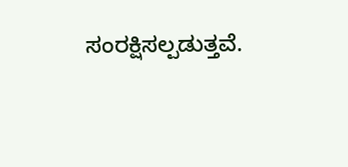ಸಂರಕ್ಷಿಸಲ್ಪಡುತ್ತವೆ.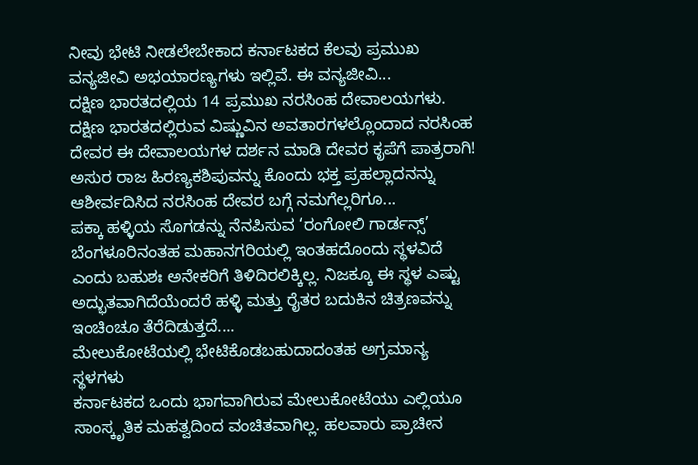ನೀವು ಭೇಟಿ ನೀಡಲೇಬೇಕಾದ ಕರ್ನಾಟಕದ ಕೆಲವು ಪ್ರಮುಖ ವನ್ಯಜೀವಿ ಅಭಯಾರಣ್ಯಗಳು ಇಲ್ಲಿವೆ. ಈ ವನ್ಯಜೀವಿ...
ದಕ್ಷಿಣ ಭಾರತದಲ್ಲಿಯ 14 ಪ್ರಮುಖ ನರಸಿಂಹ ದೇವಾಲಯಗಳು.
ದಕ್ಷಿಣ ಭಾರತದಲ್ಲಿರುವ ವಿಷ್ಣುವಿನ ಅವತಾರಗಳಲ್ಲೊಂದಾದ ನರಸಿಂಹ ದೇವರ ಈ ದೇವಾಲಯಗಳ ದರ್ಶನ ಮಾಡಿ ದೇವರ ಕೃಪೆಗೆ ಪಾತ್ರರಾಗಿ! ಅಸುರ ರಾಜ ಹಿರಣ್ಯಕಶಿಪುವನ್ನು ಕೊಂದು ಭಕ್ತ ಪ್ರಹಲ್ಲಾದನನ್ನು ಆಶೀರ್ವದಿಸಿದ ನರಸಿಂಹ ದೇವರ ಬಗ್ಗೆ ನಮಗೆಲ್ಲರಿಗೂ...
ಪಕ್ಕಾ ಹಳ್ಳಿಯ ಸೊಗಡನ್ನು ನೆನಪಿಸುವ ‘ರಂಗೋಲಿ ಗಾರ್ಡನ್ಸ್’
ಬೆಂಗಳೂರಿನಂತಹ ಮಹಾನಗರಿಯಲ್ಲಿ ಇಂತಹದೊಂದು ಸ್ಥಳವಿದೆ ಎಂದು ಬಹುಶಃ ಅನೇಕರಿಗೆ ತಿಳಿದಿರಲಿಕ್ಕಿಲ್ಲ. ನಿಜಕ್ಕೂ ಈ ಸ್ಥಳ ಎಷ್ಟು ಅದ್ಭುತವಾಗಿದೆಯೆಂದರೆ ಹಳ್ಳಿ ಮತ್ತು ರೈತರ ಬದುಕಿನ ಚಿತ್ರಣವನ್ನು ಇಂಚಿಂಚೂ ತೆರೆದಿಡುತ್ತದೆ....
ಮೇಲುಕೋಟೆಯಲ್ಲಿ ಭೇಟಿಕೊಡಬಹುದಾದಂತಹ ಅಗ್ರಮಾನ್ಯ ಸ್ಥಳಗಳು
ಕರ್ನಾಟಕದ ಒಂದು ಭಾಗವಾಗಿರುವ ಮೇಲುಕೋಟೆಯು ಎಲ್ಲಿಯೂ ಸಾಂಸ್ಕೃತಿಕ ಮಹತ್ವದಿಂದ ವಂಚಿತವಾಗಿಲ್ಲ. ಹಲವಾರು ಪ್ರಾಚೀನ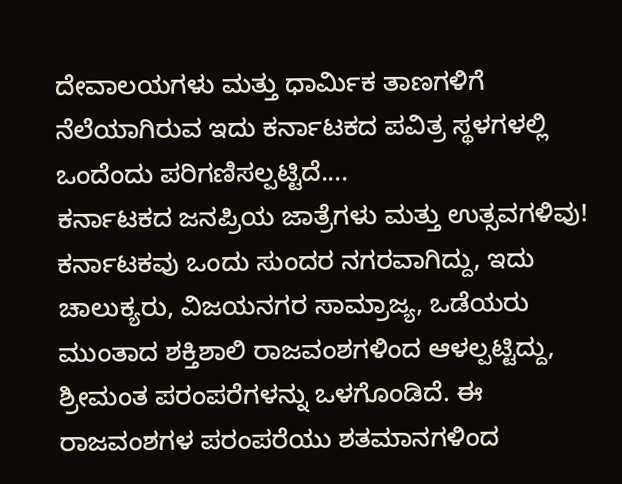ದೇವಾಲಯಗಳು ಮತ್ತು ಧಾರ್ಮಿಕ ತಾಣಗಳಿಗೆ ನೆಲೆಯಾಗಿರುವ ಇದು ಕರ್ನಾಟಕದ ಪವಿತ್ರ ಸ್ಥಳಗಳಲ್ಲಿ ಒಂದೆಂದು ಪರಿಗಣಿಸಲ್ಪಟ್ಟಿದೆ....
ಕರ್ನಾಟಕದ ಜನಪ್ರಿಯ ಜಾತ್ರೆಗಳು ಮತ್ತು ಉತ್ಸವಗಳಿವು!
ಕರ್ನಾಟಕವು ಒಂದು ಸುಂದರ ನಗರವಾಗಿದ್ದು, ಇದು ಚಾಲುಕ್ಯರು, ವಿಜಯನಗರ ಸಾಮ್ರಾಜ್ಯ, ಒಡೆಯರು ಮುಂತಾದ ಶಕ್ತಿಶಾಲಿ ರಾಜವಂಶಗಳಿಂದ ಆಳಲ್ಪಟ್ಟಿದ್ದು, ಶ್ರೀಮಂತ ಪರಂಪರೆಗಳನ್ನು ಒಳಗೊಂಡಿದೆ. ಈ ರಾಜವಂಶಗಳ ಪರಂಪರೆಯು ಶತಮಾನಗಳಿಂದ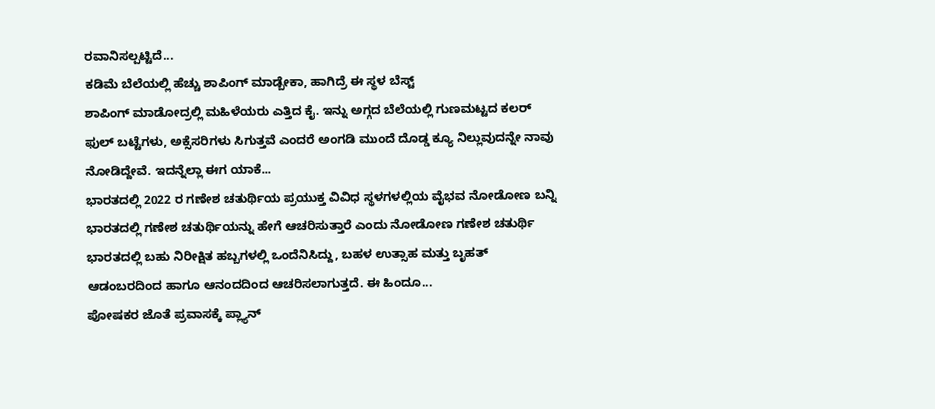ರವಾನಿಸಲ್ಪಟ್ಟಿದೆ...
ಕಡಿಮೆ ಬೆಲೆಯಲ್ಲಿ ಹೆಚ್ಚು ಶಾಪಿಂಗ್ ಮಾಡ್ಬೇಕಾ, ಹಾಗಿದ್ರೆ ಈ ಸ್ಥಳ ಬೆಸ್ಟ್
ಶಾಪಿಂಗ್ ಮಾಡೋದ್ರಲ್ಲಿ ಮಹಿಳೆಯರು ಎತ್ತಿದ ಕೈ. ಇನ್ನು ಅಗ್ಗದ ಬೆಲೆಯಲ್ಲಿ ಗುಣಮಟ್ಟದ ಕಲರ್ ಫುಲ್ ಬಟ್ಟೆಗಳು, ಅಕ್ಸೆಸರಿಗಳು ಸಿಗುತ್ತವೆ ಎಂದರೆ ಅಂಗಡಿ ಮುಂದೆ ದೊಡ್ಡ ಕ್ಯೂ ನಿಲ್ಲುವುದನ್ನೇ ನಾವು ನೋಡಿದ್ದೇವೆ. ಇದನ್ನೆಲ್ಲಾ ಈಗ ಯಾಕೆ...
ಭಾರತದಲ್ಲಿ 2022 ರ ಗಣೇಶ ಚತುರ್ಥಿಯ ಪ್ರಯುಕ್ತ ವಿವಿಧ ಸ್ಥಳಗಳಲ್ಲಿಯ ವೈಭವ ನೋಡೋಣ ಬನ್ನಿ
ಭಾರತದಲ್ಲಿ ಗಣೇಶ ಚತುರ್ಥಿಯನ್ನು ಹೇಗೆ ಆಚರಿಸುತ್ತಾರೆ ಎಂದು ನೋಡೋಣ ಗಣೇಶ ಚತುರ್ಥಿ ಭಾರತದಲ್ಲಿ ಬಹು ನಿರೀಕ್ಷಿತ ಹಬ್ಬಗಳಲ್ಲಿ ಒಂದೆನಿಸಿದ್ದು, ಬಹಳ ಉತ್ಸಾಹ ಮತ್ತು ಬೃಹತ್ ಆಡಂಬರದಿಂದ ಹಾಗೂ ಆನಂದದಿಂದ ಆಚರಿಸಲಾಗುತ್ತದೆ. ಈ ಹಿಂದೂ...
ಪೋಷಕರ ಜೊತೆ ಪ್ರವಾಸಕ್ಕೆ ಪ್ಲ್ಯಾನ್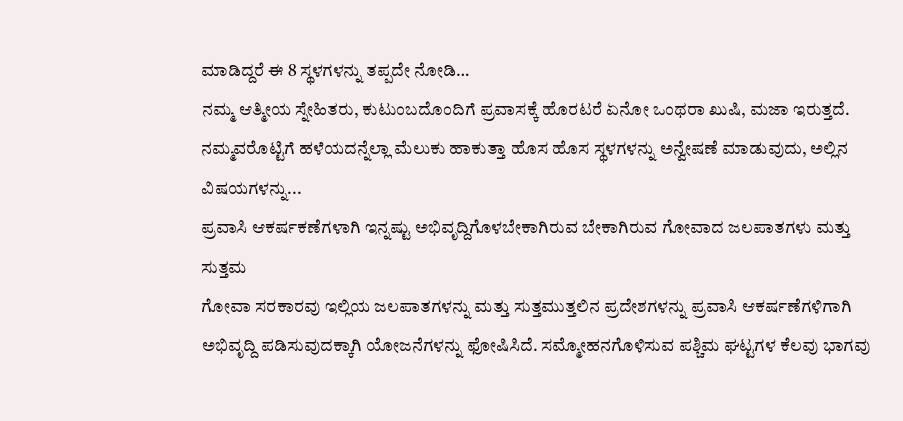ಮಾಡಿದ್ದರೆ ಈ 8 ಸ್ಥಳಗಳನ್ನು ತಪ್ಪದೇ ನೋಡಿ…
ನಮ್ಮ ಆತ್ಮೀಯ ಸ್ನೇಹಿತರು, ಕುಟುಂಬದೊಂದಿಗೆ ಪ್ರವಾಸಕ್ಕೆ ಹೊರಟರೆ ಏನೋ ಒಂಥರಾ ಖುಷಿ, ಮಜಾ ಇರುತ್ತದೆ. ನಮ್ಮವರೊಟ್ಟಿಗೆ ಹಳೆಯದನ್ನೆಲ್ಲಾ ಮೆಲುಕು ಹಾಕುತ್ತಾ ಹೊಸ ಹೊಸ ಸ್ಥಳಗಳನ್ನು ಅನ್ವೇಷಣೆ ಮಾಡುವುದು, ಅಲ್ಲಿನ ವಿಷಯಗಳನ್ನು...
ಪ್ರವಾಸಿ ಆಕರ್ಷಕಣೆಗಳಾಗಿ ಇನ್ನಷ್ಟು ಅಭಿವೃದ್ದಿಗೊಳಬೇಕಾಗಿರುವ ಬೇಕಾಗಿರುವ ಗೋವಾದ ಜಲಪಾತಗಳು ಮತ್ತು ಸುತ್ತಮ
ಗೋವಾ ಸರಕಾರವು ಇಲ್ಲಿಯ ಜಲಪಾತಗಳನ್ನು ಮತ್ತು ಸುತ್ತಮುತ್ತಲಿನ ಪ್ರದೇಶಗಳನ್ನು ಪ್ರವಾಸಿ ಆಕರ್ಷಣೆಗಳಿಗಾಗಿ ಅಭಿವೃದ್ದಿ ಪಡಿಸುವುದಕ್ಕಾಗಿ ಯೋಜನೆಗಳನ್ನು ಫೋಷಿಸಿದೆ. ಸಮ್ಮೋಹನಗೊಳಿಸುವ ಪಶ್ಚಿಮ ಘಟ್ಟಗಳ ಕೆಲವು ಭಾಗವು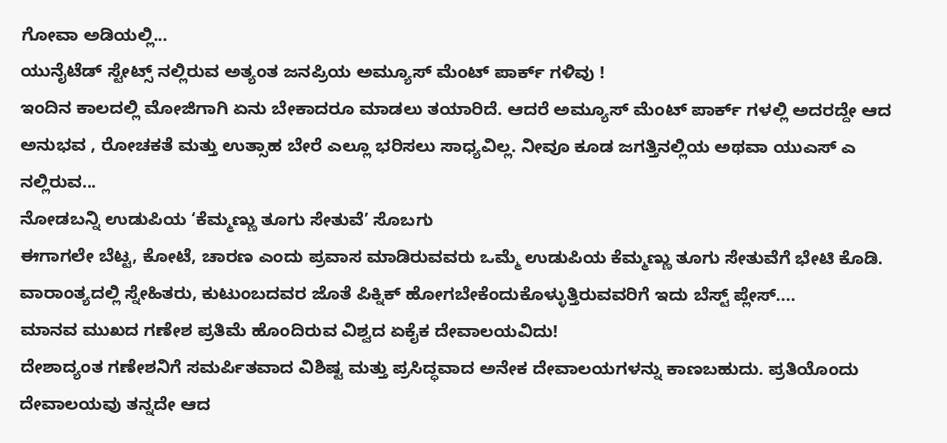ಗೋವಾ ಅಡಿಯಲ್ಲಿ...
ಯುನೈಟೆಡ್ ಸ್ಟೇಟ್ಸ್ ನಲ್ಲಿರುವ ಅತ್ಯಂತ ಜನಪ್ರಿಯ ಅಮ್ಯೂಸ್ ಮೆಂಟ್ ಪಾರ್ಕ್ ಗಳಿವು !
ಇಂದಿನ ಕಾಲದಲ್ಲಿ ಮೋಜಿಗಾಗಿ ಏನು ಬೇಕಾದರೂ ಮಾಡಲು ತಯಾರಿದೆ. ಆದರೆ ಅಮ್ಯೂಸ್ ಮೆಂಟ್ ಪಾರ್ಕ್ ಗಳಲ್ಲಿ ಅದರದ್ದೇ ಆದ ಅನುಭವ , ರೋಚಕತೆ ಮತ್ತು ಉತ್ಸಾಹ ಬೇರೆ ಎಲ್ಲೂ ಭರಿಸಲು ಸಾಧ್ಯವಿಲ್ಲ. ನೀವೂ ಕೂಡ ಜಗತ್ತಿನಲ್ಲಿಯ ಅಥವಾ ಯುಎಸ್ ಎ ನಲ್ಲಿರುವ...
ನೋಡಬನ್ನಿ ಉಡುಪಿಯ ‘ಕೆಮ್ಮಣ್ಣು ತೂಗು ಸೇತುವೆ’ ಸೊಬಗು
ಈಗಾಗಲೇ ಬೆಟ್ಟ, ಕೋಟೆ, ಚಾರಣ ಎಂದು ಪ್ರವಾಸ ಮಾಡಿರುವವರು ಒಮ್ಮೆ ಉಡುಪಿಯ ಕೆಮ್ಮಣ್ಣು ತೂಗು ಸೇತುವೆಗೆ ಭೇಟಿ ಕೊಡಿ. ವಾರಾಂತ್ಯದಲ್ಲಿ ಸ್ನೇಹಿತರು, ಕುಟುಂಬದವರ ಜೊತೆ ಪಿಕ್ನಿಕ್ ಹೋಗಬೇಕೆಂದುಕೊಳ್ಳುತ್ತಿರುವವರಿಗೆ ಇದು ಬೆಸ್ಟ್ ಪ್ಲೇಸ್....
ಮಾನವ ಮುಖದ ಗಣೇಶ ಪ್ರತಿಮೆ ಹೊಂದಿರುವ ವಿಶ್ವದ ಏಕೈಕ ದೇವಾಲಯವಿದು!
ದೇಶಾದ್ಯಂತ ಗಣೇಶನಿಗೆ ಸಮರ್ಪಿತವಾದ ವಿಶಿಷ್ಟ ಮತ್ತು ಪ್ರಸಿದ್ಧವಾದ ಅನೇಕ ದೇವಾಲಯಗಳನ್ನು ಕಾಣಬಹುದು. ಪ್ರತಿಯೊಂದು ದೇವಾಲಯವು ತನ್ನದೇ ಆದ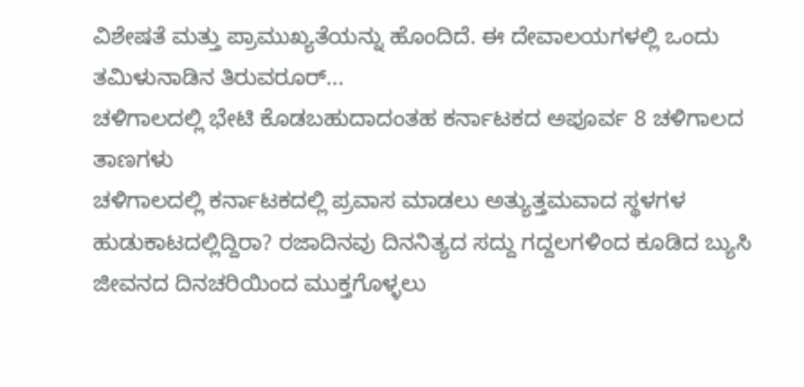ವಿಶೇಷತೆ ಮತ್ತು ಪ್ರಾಮುಖ್ಯತೆಯನ್ನು ಹೊಂದಿದೆ. ಈ ದೇವಾಲಯಗಳಲ್ಲಿ ಒಂದು ತಮಿಳುನಾಡಿನ ತಿರುವರೂರ್...
ಚಳಿಗಾಲದಲ್ಲಿ ಭೇಟಿ ಕೊಡಬಹುದಾದಂತಹ ಕರ್ನಾಟಕದ ಅಪೂರ್ವ 8 ಚಳಿಗಾಲದ ತಾಣಗಳು
ಚಳಿಗಾಲದಲ್ಲಿ ಕರ್ನಾಟಕದಲ್ಲಿ ಪ್ರವಾಸ ಮಾಡಲು ಅತ್ಯುತ್ತಮವಾದ ಸ್ಥಳಗಳ ಹುಡುಕಾಟದಲ್ಲಿದ್ದಿರಾ? ರಜಾದಿನವು ದಿನನಿತ್ಯದ ಸದ್ದು ಗದ್ದಲಗಳಿಂದ ಕೂಡಿದ ಬ್ಯುಸಿ ಜೀವನದ ದಿನಚರಿಯಿಂದ ಮುಕ್ತಗೊಳ್ಳಲು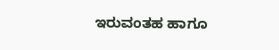ಇರುವಂತಹ ಹಾಗೂ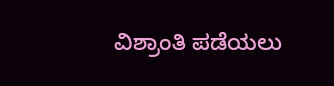ವಿಶ್ರಾಂತಿ ಪಡೆಯಲು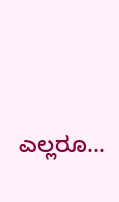ಎಲ್ಲರೂ...